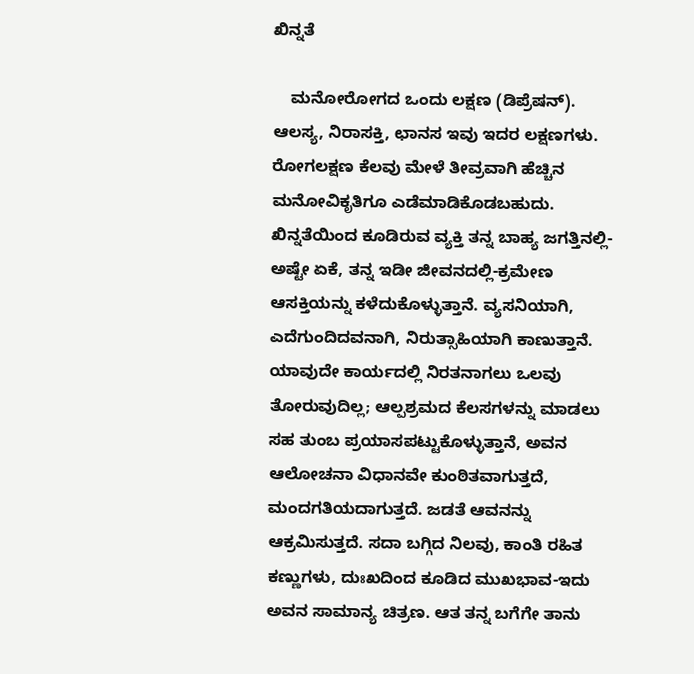ಖಿನ್ನತೆ

    ಮನೋರೋಗದ ಒಂದು ಲಕ್ಷಣ (ಡಿಪ್ರೆಷನ್). ಆಲಸ್ಯ, ನಿರಾಸಕ್ತಿ, ಛಾನಸ ಇವು ಇದರ ಲಕ್ಷಣಗಳು. ರೋಗಲಕ್ಷಣ ಕೆಲವು ಮೇಳೆ ತೀವ್ರವಾಗಿ ಹೆಚ್ಚಿನ ಮನೋವಿಕೃತಿಗೂ ಎಡೆಮಾಡಿಕೊಡಬಹುದು. ಖಿನ್ನತೆಯಿಂದ ಕೂಡಿರುವ ವ್ಯಕ್ತಿ ತನ್ನ ಬಾಹ್ಯ ಜಗತ್ತಿನಲ್ಲಿ-ಅಷ್ಟೇ ಏಕೆ, ತನ್ನ ಇಡೀ ಜೀವನದಲ್ಲಿ-ಕ್ರಮೇಣ ಆಸಕ್ತಿಯನ್ನು ಕಳೆದುಕೊಳ್ಳುತ್ತಾನೆ. ವ್ಯಸನಿಯಾಗಿ, ಎದೆಗುಂದಿದವನಾಗಿ, ನಿರುತ್ಸಾಹಿಯಾಗಿ ಕಾಣುತ್ತಾನೆ. ಯಾವುದೇ ಕಾರ್ಯದಲ್ಲಿ ನಿರತನಾಗಲು ಒಲವು ತೋರುವುದಿಲ್ಲ; ಆಲ್ಪಶ್ರಮದ ಕೆಲಸಗಳನ್ನು ಮಾಡಲು ಸಹ ತುಂಬ ಪ್ರಯಾಸಪಟ್ಟುಕೊಳ್ಳುತ್ತಾನೆ, ಅವನ ಆಲೋಚನಾ ವಿಧಾನವೇ ಕುಂಠಿತವಾಗುತ್ತದೆ, ಮಂದಗತಿಯದಾಗುತ್ತದೆ. ಜಡತೆ ಆವನನ್ನು ಆಕ್ರಮಿಸುತ್ತದೆ. ಸದಾ ಬಗ್ಗಿದ ನಿಲವು, ಕಾಂತಿ ರಹಿತ ಕಣ್ಣುಗಳು, ದುಃಖದಿಂದ ಕೂಡಿದ ಮುಖಭಾವ-ಇದು ಅವನ ಸಾಮಾನ್ಯ ಚಿತ್ರಣ. ಆತ ತನ್ನ ಬಗೆಗೇ ತಾನು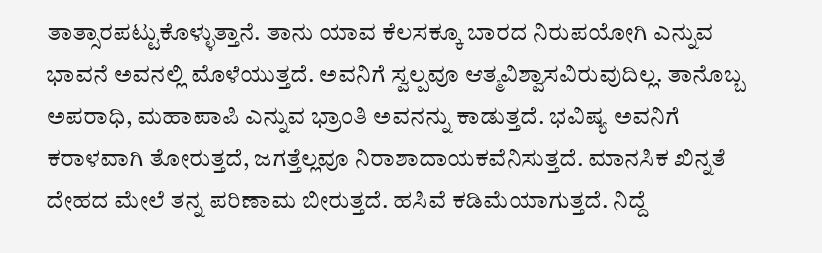ತಾತ್ಸಾರಪಟ್ಟುಕೊಳ್ಳುತ್ತಾನೆ. ತಾನು ಯಾವ ಕೆಲಸಕ್ಕೂ ಬಾರದ ನಿರುಪಯೋಗಿ ಎನ್ನುವ ಭಾವನೆ ಅವನಲ್ಲಿ ಮೊಳೆಯುತ್ತದೆ. ಅವನಿಗೆ ಸ್ವಲ್ಪವೂ ಆತ್ಮವಿಶ್ವಾಸವಿರುವುದಿಲ್ಲ. ತಾನೊಬ್ಬ ಅಪರಾಧಿ, ಮಹಾಪಾಪಿ ಎನ್ನುವ ಭ್ರಾಂತಿ ಅವನನ್ನು ಕಾಡುತ್ತದೆ. ಭವಿಷ್ಯ ಅವನಿಗೆ ಕರಾಳವಾಗಿ ತೋರುತ್ತದೆ, ಜಗತ್ತೆಲ್ಲವೂ ನಿರಾಶಾದಾಯಕವೆನಿಸುತ್ತದೆ. ಮಾನಸಿಕ ಖಿನ್ನತೆ ದೇಹದ ಮೇಲೆ ತನ್ನ ಪರಿಣಾಮ ಬೀರುತ್ತದೆ. ಹಸಿವೆ ಕಡಿಮೆಯಾಗುತ್ತದೆ. ನಿದ್ದೆ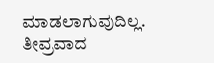ಮಾಡಲಾಗುವುದಿಲ್ಲ. ತೀವ್ರವಾದ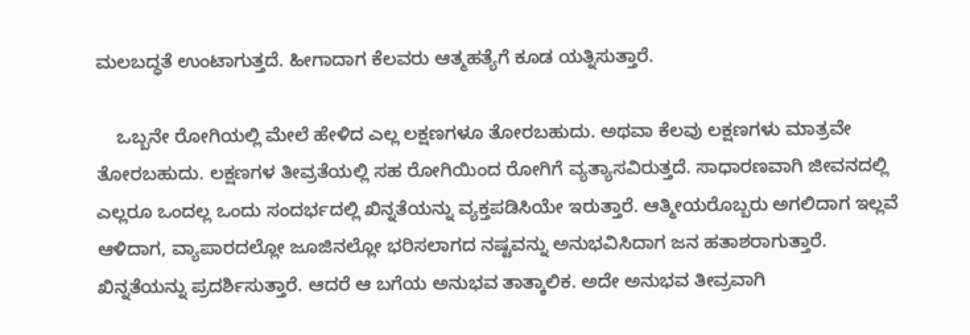ಮಲಬದ್ಧತೆ ಉಂಟಾಗುತ್ತದೆ. ಹೀಗಾದಾಗ ಕೆಲವರು ಆತ್ಮಹತ್ಯೆಗೆ ಕೂಡ ಯತ್ನಿಸುತ್ತಾರೆ.

    ಒಬ್ಬನೇ ರೋಗಿಯಲ್ಲಿ ಮೇಲೆ ಹೇಳಿದ ಎಲ್ಲ ಲಕ್ಷಣಗಳೂ ತೋರಬಹುದು. ಅಥವಾ ಕೆಲವು ಲಕ್ಷಣಗಳು ಮಾತ್ರವೇ ತೋರಬಹುದು. ಲಕ್ಷಣಗಳ ತೀವ್ರತೆಯಲ್ಲಿ ಸಹ ರೋಗಿಯಿಂದ ರೋಗಿಗೆ ವ್ಯತ್ಯಾಸವಿರುತ್ತದೆ. ಸಾಧಾರಣವಾಗಿ ಜೀವನದಲ್ಲಿ ಎಲ್ಲರೂ ಒಂದಲ್ಲ ಒಂದು ಸಂದರ್ಭದಲ್ಲಿ ಖಿನ್ನತೆಯನ್ನು ವ್ಯಕ್ತಪಡಿಸಿಯೇ ಇರುತ್ತಾರೆ. ಆತ್ಮೀಯರೊಬ್ಬರು ಅಗಲಿದಾಗ ಇಲ್ಲವೆ ಆಳಿದಾಗ, ವ್ಯಾಪಾರದಲ್ಲೋ ಜೂಜಿನಲ್ಲೋ ಭರಿಸಲಾಗದ ನಷ್ಟವನ್ನು ಅನುಭವಿಸಿದಾಗ ಜನ ಹತಾಶರಾಗುತ್ತಾರೆ. ಖಿನ್ನತೆಯನ್ನು ಪ್ರದರ್ಶಿಸುತ್ತಾರೆ. ಆದರೆ ಆ ಬಗೆಯ ಅನುಭವ ತಾತ್ಕಾಲಿಕ. ಅದೇ ಅನುಭವ ತೀವ್ರವಾಗಿ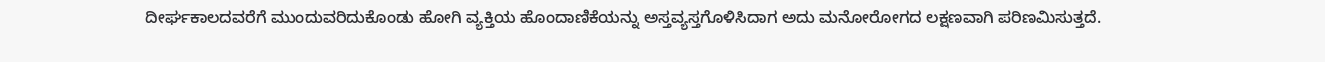ದೀರ್ಘಕಾಲದವರೆಗೆ ಮುಂದುವರಿದುಕೊಂಡು ಹೋಗಿ ವ್ಯಕ್ತಿಯ ಹೊಂದಾಣಿಕೆಯನ್ನು ಅಸ್ತವ್ಯಸ್ತಗೊಳಿಸಿದಾಗ ಅದು ಮನೋರೋಗದ ಲಕ್ಷಣವಾಗಿ ಪರಿಣಮಿಸುತ್ತದೆ.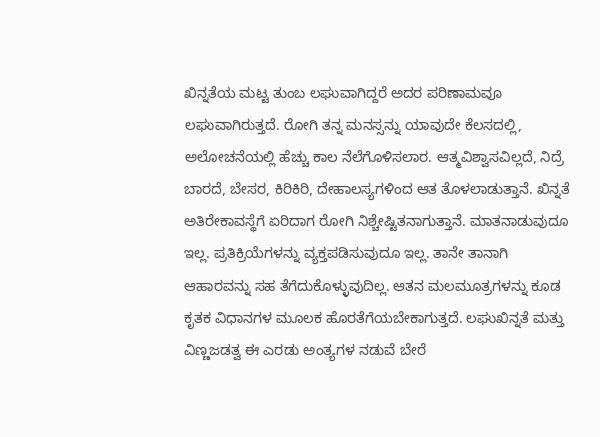ಖಿನ್ನತೆಯ ಮಟ್ಟ ತುಂಬ ಲಘುವಾಗಿದ್ದರೆ ಅದರ ಪರಿಣಾಮವೂ ಲಘುವಾಗಿರುತ್ತದೆ. ರೋಗಿ ತನ್ನ ಮನಸ್ಸನ್ನು ಯಾವುದೇ ಕೆಲಸದಲ್ಲಿ, ಅಲೋಚನೆಯಲ್ಲಿ ಹೆಚ್ಚು ಕಾಲ ನೆಲೆಗೊಳಿಸಲಾರ. ಆತ್ಮವಿಶ್ವಾಸವಿಲ್ಲದೆ, ನಿದ್ರೆ ಬಾರದೆ, ಬೇಸರ, ಕಿರಿಕಿರಿ, ದೇಹಾಲಸ್ಯಗಳಿಂದ ಆತ ತೊಳಲಾಡುತ್ತಾನೆ. ಖಿನ್ನತೆ ಅತಿರೇಕಾವಸ್ಥೆಗೆ ಏರಿದಾಗ ರೋಗಿ ನಿಶ್ಚೇಷ್ಟಿತನಾಗುತ್ತಾನೆ. ಮಾತನಾಡುವುದೂ ಇಲ್ಲ. ಪ್ರತಿಕ್ರಿಯೆಗಳನ್ನು ವ್ಯಕ್ತಪಡಿಸುವುದೂ ಇಲ್ಲ. ತಾನೇ ತಾನಾಗಿ ಆಹಾರವನ್ನು ಸಹ ತೆಗೆದುಕೊಳ್ಳುವುದಿಲ್ಲ. ಆತನ ಮಲಮೂತ್ರಗಳನ್ನು ಕೂಡ ಕೃತಕ ವಿಧಾನಗಳ ಮೂಲಕ ಹೊರತೆಗೆಯಬೇಕಾಗುತ್ತದೆ. ಲಘುಖಿನ್ನತೆ ಮತ್ತು ವಿಣ್ಣಜಡತ್ವ ಈ ಎರಡು ಅಂತ್ಯಗಳ ನಡುವೆ ಬೇರೆ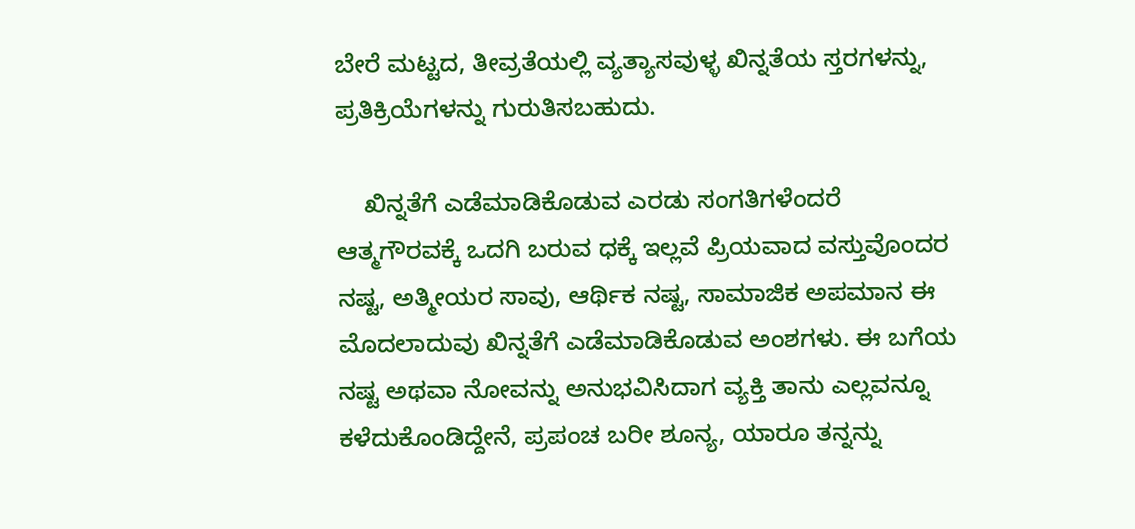ಬೇರೆ ಮಟ್ಟದ, ತೀವ್ರತೆಯಲ್ಲಿ ವ್ಯತ್ಯಾಸವುಳ್ಳ ಖಿನ್ನತೆಯ ಸ್ತರಗಳನ್ನು, ಪ್ರತಿಕ್ರಿಯೆಗಳನ್ನು ಗುರುತಿಸಬಹುದು.

    ಖಿನ್ನತೆಗೆ ಎಡೆಮಾಡಿಕೊಡುವ ಎರಡು ಸಂಗತಿಗಳೆಂದರೆ ಆತ್ಮಗೌರವಕ್ಕೆ ಒದಗಿ ಬರುವ ಧಕ್ಕೆ ಇಲ್ಲವೆ ಪ್ರಿಯವಾದ ವಸ್ತುವೊಂದರ ನಷ್ಟ, ಅತ್ಮೀಯರ ಸಾವು, ಆರ್ಥಿಕ ನಷ್ಟ, ಸಾಮಾಜಿಕ ಅಪಮಾನ ಈ ಮೊದಲಾದುವು ಖಿನ್ನತೆಗೆ ಎಡೆಮಾಡಿಕೊಡುವ ಅಂಶಗಳು. ಈ ಬಗೆಯ ನಷ್ಟ ಅಥವಾ ನೋವನ್ನು ಅನುಭವಿಸಿದಾಗ ವ್ಯಕ್ತಿ ತಾನು ಎಲ್ಲವನ್ನೂ ಕಳೆದುಕೊಂಡಿದ್ದೇನೆ, ಪ್ರಪಂಚ ಬರೀ ಶೂನ್ಯ, ಯಾರೂ ತನ್ನನ್ನು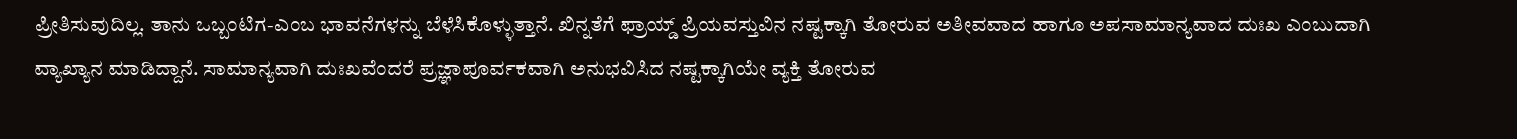ಪ್ರೀತಿಸುವುದಿಲ್ಲ. ತಾನು ಒಬ್ಬಂಟಿಗ-ಎಂಬ ಭಾವನೆಗಳನ್ನು ಬೆಳೆಸಿಕೊಳ್ಳುತ್ತಾನೆ. ಖಿನ್ನತೆಗೆ ಫ್ರಾಯ್ಡ್ ಪ್ರಿಯವಸ್ತುವಿನ ನಷ್ಟಕ್ಕಾಗಿ ತೋರುವ ಅತೀವವಾದ ಹಾಗೂ ಅಪಸಾಮಾನ್ಯವಾದ ದುಃಖ ಎಂಬುದಾಗಿ ವ್ಯಾಖ್ಯಾನ ಮಾಡಿದ್ದಾನೆ. ಸಾಮಾನ್ಯವಾಗಿ ದುಃಖವೆಂದರೆ ಪ್ರಜ್ಞಾಪೂರ್ವಕವಾಗಿ ಅನುಭವಿಸಿದ ನಷ್ಟಕ್ಕಾಗಿಯೇ ವ್ಯಕ್ತಿ ತೋರುವ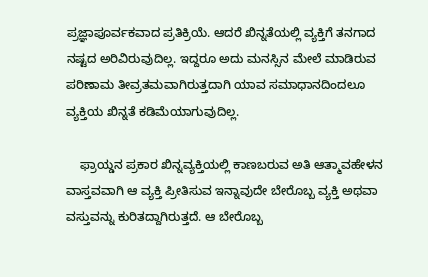ಪ್ರಜ್ಞಾಪೂರ್ವಕವಾದ ಪ್ರತಿಕ್ರಿಯೆ. ಆದರೆ ಖಿನ್ನತೆಯಲ್ಲಿ ವ್ಯಕ್ತಿಗೆ ತನಗಾದ ನಷ್ಟದ ಅರಿವಿರುವುದಿಲ್ಲ. ಇದ್ದರೂ ಅದು ಮನಸ್ಸಿನ ಮೇಲೆ ಮಾಡಿರುವ ಪರಿಣಾಮ ತೀವ್ರತಮವಾಗಿರುತ್ತದಾಗಿ ಯಾವ ಸಮಾಧಾನದಿಂದಲೂ ವ್ಯಕ್ತಿಯ ಖಿನ್ನತೆ ಕಡಿಮೆಯಾಗುವುದಿಲ್ಲ.

    ಫ್ರಾಯ್ಡನ ಪ್ರಕಾರ ಖಿನ್ನವ್ಯಕ್ತಿಯಲ್ಲಿ ಕಾಣಬರುವ ಅತಿ ಆತ್ಮಾವಹೇಳನ ವಾಸ್ತವವಾಗಿ ಆ ವ್ಯಕ್ತಿ ಪ್ರೀತಿಸುವ ಇನ್ನಾವುದೇ ಬೇರೊಬ್ಬ ವ್ಯಕ್ತಿ ಅಥವಾ ವಸ್ತುವನ್ನು ಕುರಿತದ್ದಾಗಿರುತ್ತದೆ. ಆ ಬೇರೊಬ್ಬ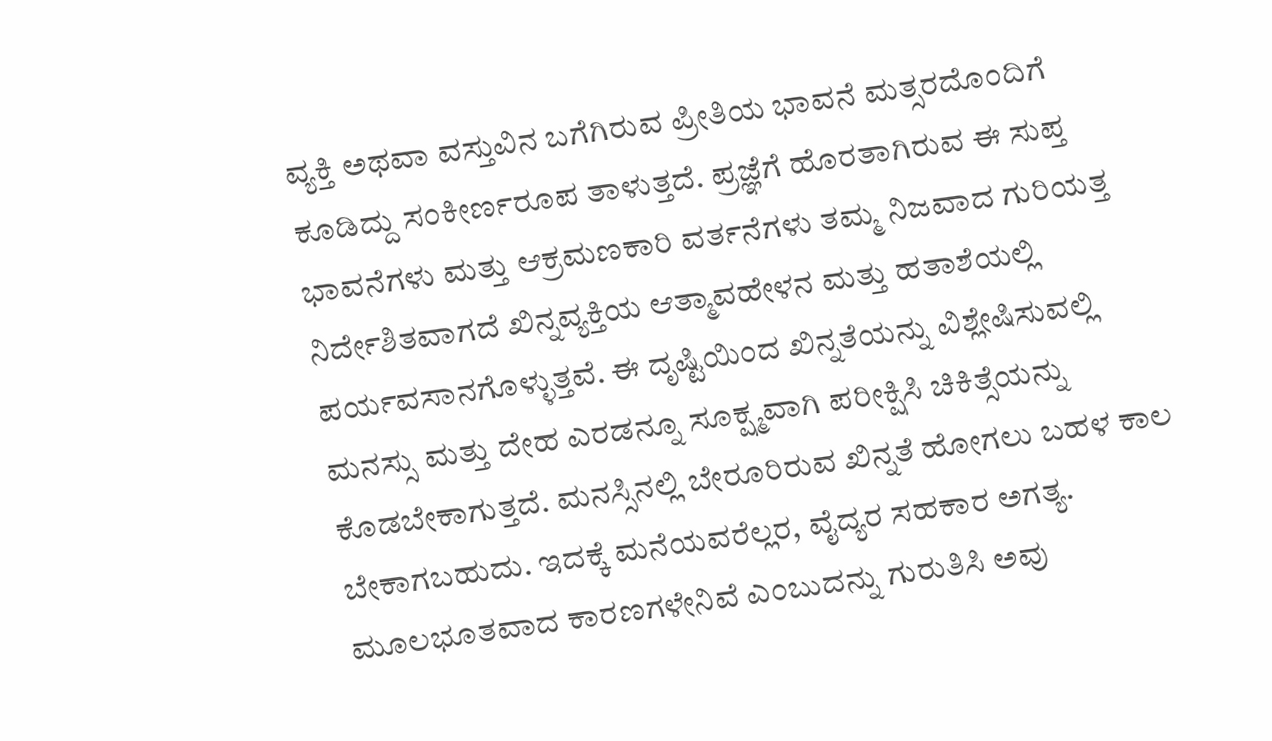ವ್ಯಕ್ತಿ ಅಥವಾ ವಸ್ತುವಿನ ಬಗೆಗಿರುವ ಪ್ರೀತಿಯ ಭಾವನೆ ಮತ್ಸರದೊಂದಿಗೆ ಕೂಡಿದ್ದು ಸಂಕೀರ್ಣರೂಪ ತಾಳುತ್ತದೆ. ಪ್ರಜ್ಞೆಗೆ ಹೊರತಾಗಿರುವ ಈ ಸುಪ್ತ ಭಾವನೆಗಳು ಮತ್ತು ಆಕ್ರಮಣಕಾರಿ ವರ್ತನೆಗಳು ತಮ್ಮ ನಿಜವಾದ ಗುರಿಯತ್ತ ನಿರ್ದೇಶಿತವಾಗದೆ ಖಿನ್ನವ್ಯಕ್ತಿಯ ಆತ್ಮಾವಹೇಳನ ಮತ್ತು ಹತಾಶೆಯಲ್ಲಿ ಪರ್ಯವಸಾನಗೊಳ್ಳುತ್ತವೆ. ಈ ದೃಷ್ಟಿಯಿಂದ ಖಿನ್ನತೆಯನ್ನು ವಿಶ್ಲೇಷಿಸುವಲ್ಲಿ ಮನಸ್ಸು ಮತ್ತು ದೇಹ ಎರಡನ್ನೂ ಸೂಕ್ಷ್ಮವಾಗಿ ಪರೀಕ್ಷಿಸಿ ಚಿಕಿತ್ಸೆಯನ್ನು ಕೊಡಬೇಕಾಗುತ್ತದೆ. ಮನಸ್ಸಿನಲ್ಲಿ ಬೇರೂರಿರುವ ಖಿನ್ನತೆ ಹೋಗಲು ಬಹಳ ಕಾಲ ಬೇಕಾಗಬಹುದು. ಇದಕ್ಕೆ ಮನೆಯವರೆಲ್ಲರ, ವೈದ್ಯರ ಸಹಕಾರ ಅಗತ್ಯ. ಮೂಲಭೂತವಾದ ಕಾರಣಗಳೇನಿವೆ ಎಂಬುದನ್ನು ಗುರುತಿಸಿ ಅವು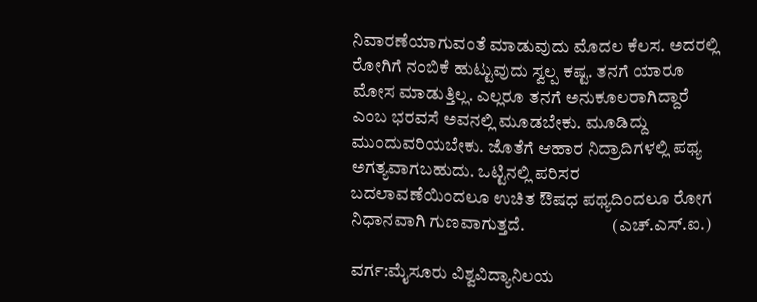ನಿವಾರಣೆಯಾಗುವಂತೆ ಮಾಡುವುದು ಮೊದಲ ಕೆಲಸ. ಅದರಲ್ಲಿ ರೋಗಿಗೆ ನಂಬಿಕೆ ಹುಟ್ಟುವುದು ಸ್ವಲ್ಪ ಕಷ್ಟ. ತನಗೆ ಯಾರೂ ಮೋಸ ಮಾಡುತ್ತಿಲ್ಲ. ಎಲ್ಲರೂ ತನಗೆ ಅನುಕೂಲರಾಗಿದ್ದಾರೆ ಎಂಬ ಭರವಸೆ ಅವನಲ್ಲಿ ಮೂಡಬೇಕು. ಮೂಡಿದ್ದು ಮುಂದುವರಿಯಬೇಕು. ಜೊತೆಗೆ ಆಹಾರ ನಿದ್ರಾದಿಗಳಲ್ಲಿ ಪಥ್ಯ ಅಗತ್ಯವಾಗಬಹುದು. ಒಟ್ಟಿನಲ್ಲಿ ಪರಿಸರ ಬದಲಾವಣೆಯಿಂದಲೂ ಉಚಿತ ಔಷಧ ಪಥ್ಯದಿಂದಲೂ ರೋಗ ನಿಧಾನವಾಗಿ ಗುಣವಾಗುತ್ತದೆ.                         (ಎಚ್.ಎಸ್.ಐ.)

ವರ್ಗ:ಮೈಸೂರು ವಿಶ್ವವಿದ್ಯಾನಿಲಯ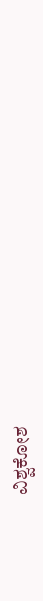ವಿಶ್ವಕೋಶ